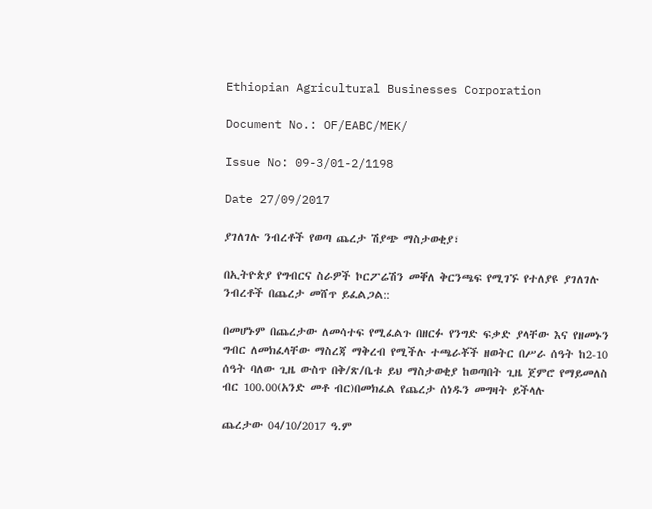Ethiopian Agricultural Businesses Corporation

Document No.: OF/EABC/MEK/

Issue No: 09-3/01-2/1198

Date 27/09/2017

ያገለገሉ ንብረቶች የወጣ ጨረታ ሽያጭ ማስታወቂያ፣

በኢትዮጵያ የግብርና ስራዎች ኮርፖሬሽን መቐለ ቅርንጫፍ የሚገኙ የተለያዩ ያገለገሉ ንብረቶች በጨረታ መሸጥ ይፈልጋል::

በመሆኑም በጨረታው ለመሳተፍ የሚፈልጉ በዘርፉ የንግድ ፍቃድ ያላቸው እና የዘመኑን ግብር ለመክፈላቸው ማስረጃ ማቅረብ የሚችሉ ተጫራቾች ዘወትር በሥራ ሰዓት ከ2-10 ሰዓት ባለው ጊዜ ውስጥ በቅ/ጽ/ቤቱ ይህ ማስታወቂያ ከወጣበት ጊዜ ጀምሮ የማይመለስ ብር 100.00(አንድ መቶ ብር)በመክፈል የጨረታ ሰነዱን መግዛት ይችላሉ

ጨረታው 04/10/2017 ዓ.ም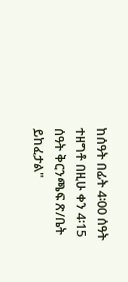ከሰዓት በፊት 4፡00 ሰዓት ተዘግቶ በዚሁ ቀን 4፡15 ሰዓት ቅርንጫፍ ጽ/ቤት ይከፈታል"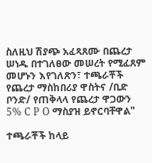ስለዚህ ሽያጭ አፈጻጸሙ በጨረታ ሠነዱ በተገለፀው መሠረት የሚፈጸም መሆኑን እየገለጽን፣ ተጫራቾች የጨረታ ማስከበሪያ ዋስትና /ቢድ ቦንድ/ የጠቅላላ የጨረታ ዋጋውን 5% C P O ማስያዝ ይኖርባቸዋል"

ተጫራቾች ከላይ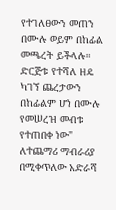የተገለፀውን መጠን በሙሉ ወይም በከፊል መጫረት ይችላሉ። ድርጅቱ የተሻለ ዘዴ ካገኘ ጨረታውን በከፊልም ሆነ በሙሉ የመሠረዝ መብቱ የተጠበቀ ነው" ለተጨማሪ ማብራሪያ በሚቀጥለው አድራሻ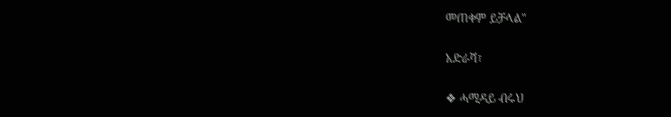መጠቀም ይቻላል"

አድራሻ፣

❖ ሓሚዳይ ብሩህ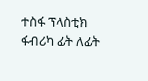ተስፋ ፕላስቲክ ፋብሪካ ፊት ለፊት